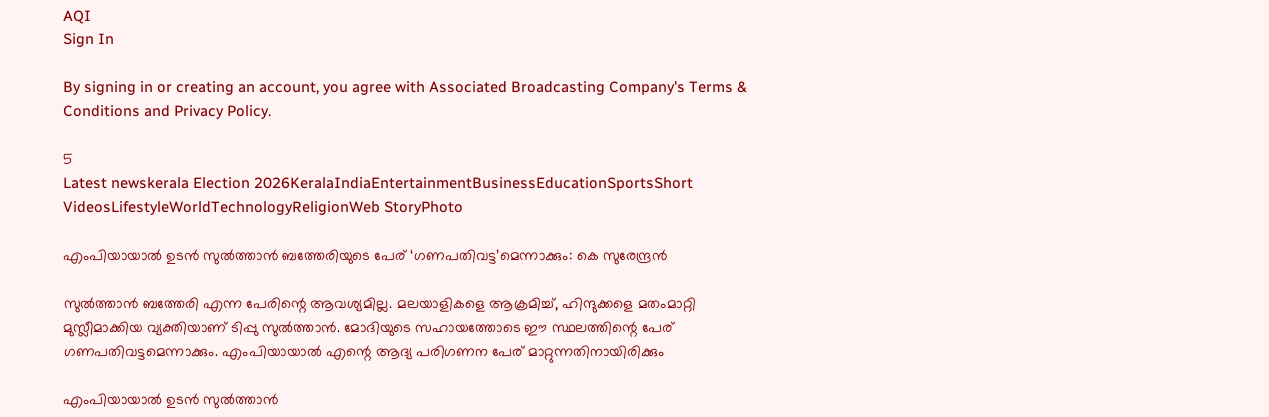AQI
Sign In

By signing in or creating an account, you agree with Associated Broadcasting Company's Terms & Conditions and Privacy Policy.

5
Latest newskerala Election 2026KeralaIndiaEntertainmentBusinessEducationSportsShort VideosLifestyleWorldTechnologyReligionWeb StoryPhoto

എംപിയായാല്‍ ഉടന്‍ സുല്‍ത്താന്‍ ബത്തേരിയുടെ പേര് ‘ഗണപതിവട്ട’മെന്നാക്കും: കെ സുരേന്ദ്രന്‍

സുല്‍ത്താന്‍ ബത്തേരി എന്ന പേരിന്റെ ആവശ്യമില്ല. മലയാളികളെ ആക്രമിച്ച്, ഹിന്ദുക്കളെ മതംമാറ്റി മുസ്ലീമാക്കിയ വ്യക്തിയാണ് ടിപ്പു സുല്‍ത്താന്‍. മോദിയുടെ സഹായത്തോടെ ഈ സ്ഥലത്തിന്റെ പേര് ഗണപതിവട്ടമെന്നാക്കും. എംപിയായാല്‍ എന്റെ ആദ്യ പരിഗണന പേര് മാറ്റുന്നതിനായിരിക്കും

എംപിയായാല്‍ ഉടന്‍ സുല്‍ത്താന്‍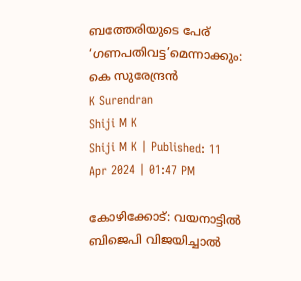ബത്തേരിയുടെ പേര് ‘ഗണപതിവട്ട’മെന്നാക്കും: കെ സുരേന്ദ്രന്‍
K Surendran
Shiji M K
Shiji M K | Published: 11 Apr 2024 | 01:47 PM

കോഴിക്കോട്: വയനാട്ടില്‍ ബിജെപി വിജയിച്ചാല്‍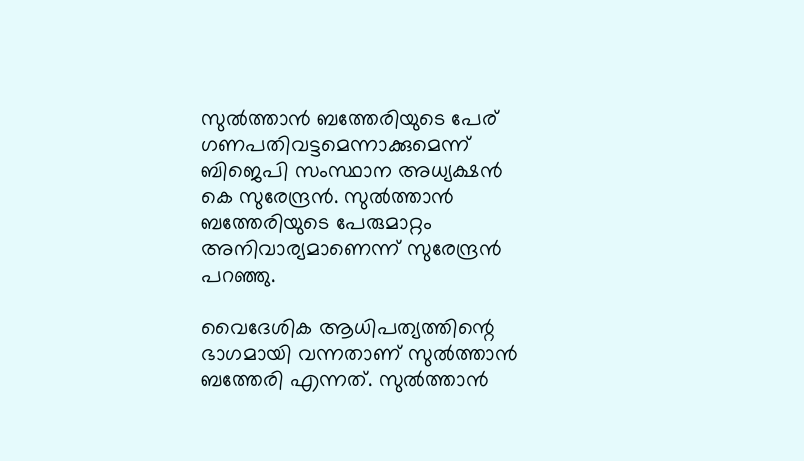സുല്‍ത്താന്‍ ബത്തേരിയുടെ പേര് ഗണപതിവട്ടമെന്നാക്കുമെന്ന് ബിജെപി സംസ്ഥാന അധ്യക്ഷന്‍ കെ സുരേന്ദ്രന്‍. സുല്‍ത്താന്‍ ബത്തേരിയുടെ പേരുമാറ്റം അനിവാര്യമാണെന്ന് സുരേന്ദ്രന്‍ പറഞ്ഞു.

വൈദേശിക ആധിപത്യത്തിന്റെ ഭാഗമായി വന്നതാണ് സുല്‍ത്താന്‍ ബത്തേരി എന്നത്. സുല്‍ത്താന്‍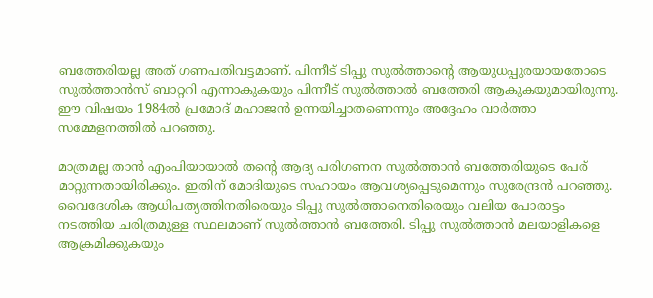ബത്തേരിയല്ല അത് ഗണപതിവട്ടമാണ്. പിന്നീട് ടിപ്പു സുല്‍ത്താന്റെ ആയുധപ്പുരയായതോടെ സുല്‍ത്താന്‍സ് ബാറ്ററി എന്നാകുകയും പിന്നീട് സുല്‍ത്താല്‍ ബത്തേരി ആകുകയുമായിരുന്നു. ഈ വിഷയം 1984ല്‍ പ്രമോദ് മഹാജന്‍ ഉന്നയിച്ചാതണെന്നും അദ്ദേഹം വാര്‍ത്താ സമ്മേളനത്തില്‍ പറഞ്ഞു.

മാത്രമല്ല താന്‍ എംപിയായാല്‍ തന്റെ ആദ്യ പരിഗണന സുല്‍ത്താന്‍ ബത്തേരിയുടെ പേര് മാറ്റുന്നതായിരിക്കും. ഇതിന് മോദിയുടെ സഹായം ആവശ്യപ്പെടുമെന്നും സുരേന്ദ്രന്‍ പറഞ്ഞു. വൈദേശിക ആധിപത്യത്തിനതിരെയും ടിപ്പു സുല്‍ത്താനെതിരെയും വലിയ പോരാട്ടം നടത്തിയ ചരിത്രമുള്ള സ്ഥലമാണ് സുല്‍ത്താന്‍ ബത്തേരി. ടിപ്പു സുല്‍ത്താന്‍ മലയാളികളെ ആക്രമിക്കുകയും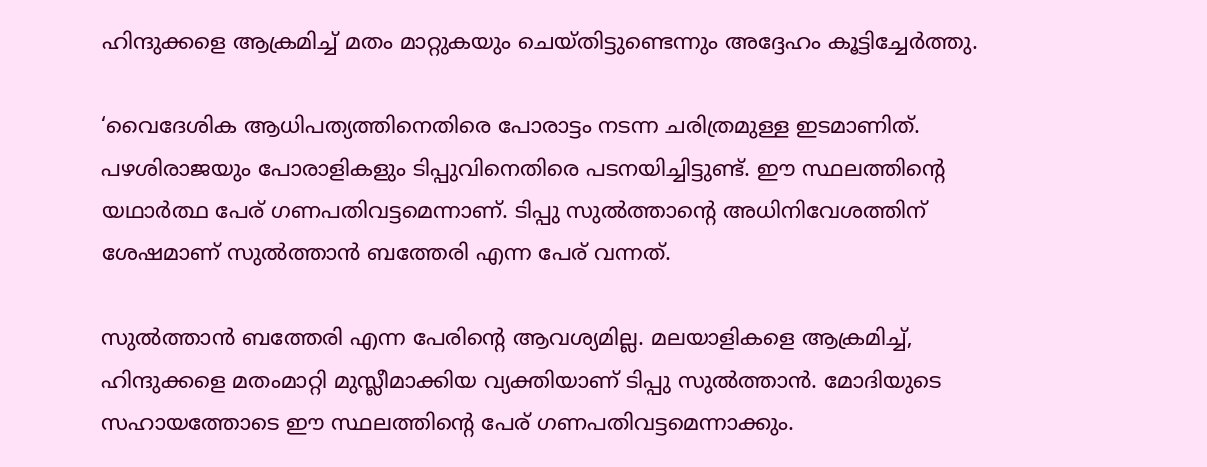ഹിന്ദുക്കളെ ആക്രമിച്ച് മതം മാറ്റുകയും ചെയ്തിട്ടുണ്ടെന്നും അദ്ദേഹം കൂട്ടിച്ചേര്‍ത്തു.

‘വൈദേശിക ആധിപത്യത്തിനെതിരെ പോരാട്ടം നടന്ന ചരിത്രമുള്ള ഇടമാണിത്. പഴശിരാജയും പോരാളികളും ടിപ്പുവിനെതിരെ പടനയിച്ചിട്ടുണ്ട്. ഈ സ്ഥലത്തിന്റെ യഥാര്‍ത്ഥ പേര് ഗണപതിവട്ടമെന്നാണ്. ടിപ്പു സുല്‍ത്താന്റെ അധിനിവേശത്തിന് ശേഷമാണ് സുല്‍ത്താന്‍ ബത്തേരി എന്ന പേര് വന്നത്.

സുല്‍ത്താന്‍ ബത്തേരി എന്ന പേരിന്റെ ആവശ്യമില്ല. മലയാളികളെ ആക്രമിച്ച്, ഹിന്ദുക്കളെ മതംമാറ്റി മുസ്ലീമാക്കിയ വ്യക്തിയാണ് ടിപ്പു സുല്‍ത്താന്‍. മോദിയുടെ സഹായത്തോടെ ഈ സ്ഥലത്തിന്റെ പേര് ഗണപതിവട്ടമെന്നാക്കും.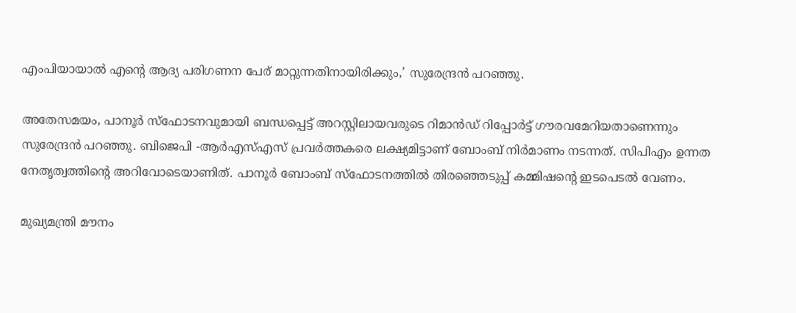എംപിയായാല്‍ എന്റെ ആദ്യ പരിഗണന പേര് മാറ്റുന്നതിനായിരിക്കും,’ സുരേന്ദ്രന്‍ പറഞ്ഞു.

അതേസമയം, പാനൂര്‍ സ്ഫോടനവുമായി ബന്ധപ്പെട്ട് അറസ്റ്റിലായവരുടെ റിമാന്‍ഡ് റിപ്പോര്‍ട്ട് ഗൗരവമേറിയതാണെന്നും സുരേന്ദ്രന്‍ പറഞ്ഞു. ബിജെപി -ആര്‍എസ്എസ് പ്രവര്‍ത്തകരെ ലക്ഷ്യമിട്ടാണ് ബോംബ് നിര്‍മാണം നടന്നത്. സിപിഎം ഉന്നത നേതൃത്വത്തിന്റെ അറിവോടെയാണിത്. പാനൂര്‍ ബോംബ് സ്ഫോടനത്തില്‍ തിരഞ്ഞെടുപ്പ് കമ്മിഷന്റെ ഇടപെടല്‍ വേണം.

മുഖ്യമന്ത്രി മൗനം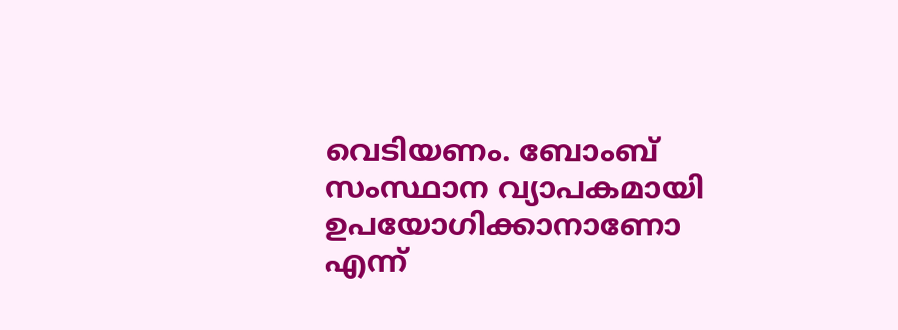വെടിയണം. ബോംബ് സംസ്ഥാന വ്യാപകമായി ഉപയോഗിക്കാനാണോ എന്ന്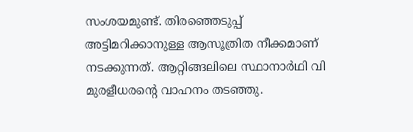സംശയമുണ്ട്. തിരഞ്ഞെടുപ്പ് അട്ടിമറിക്കാനുള്ള ആസൂത്രിത നീക്കമാണ് നടക്കുന്നത്. ആറ്റിങ്ങലിലെ സ്ഥാനാര്‍ഥി വി മുരളീധരന്റെ വാഹനം തടഞ്ഞു.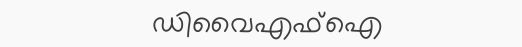ഡിവൈഎഫ്ഐ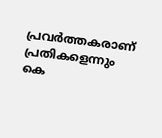പ്രവര്‍ത്തകരാണ് പ്രതികളെന്നും കെ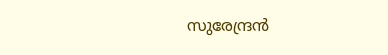സുരേന്ദ്രന്‍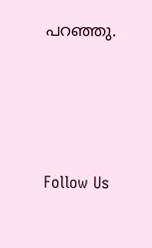പറഞ്ഞു.





Follow Us